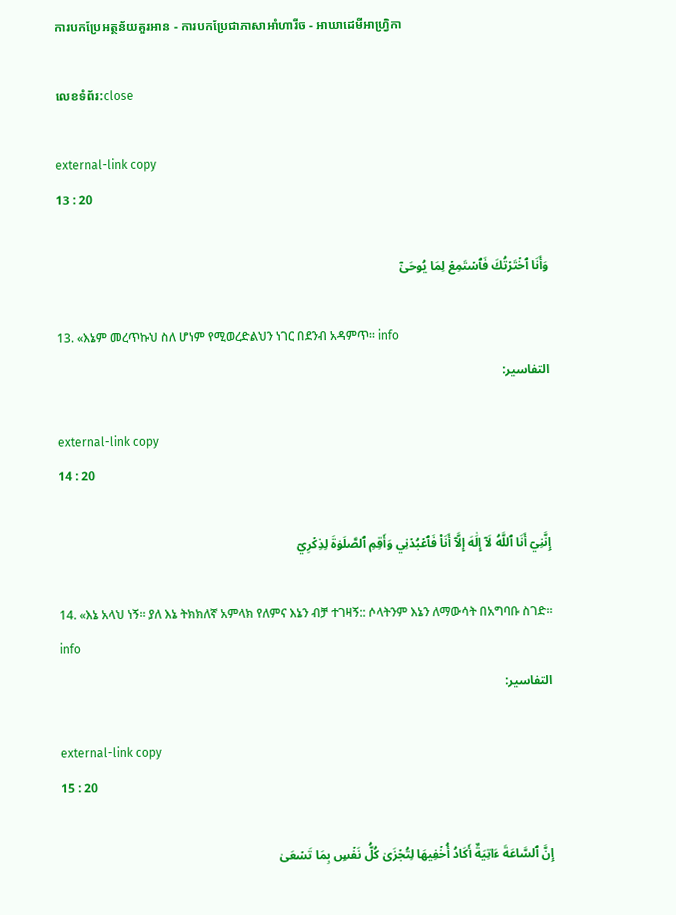ការបកប្រែអត្ថន័យគួរអាន - ការបកប្រែជាភាសាអាំហារីច - អាឃាដេមីអាហ្វ្រិកា

លេខទំព័រ:close

external-link copy
13 : 20

وَأَنَا ٱخۡتَرۡتُكَ فَٱسۡتَمِعۡ لِمَا يُوحَىٰٓ

13. «እኔም መረጥኩህ ስለ ሆነም የሚወረድልህን ነገር በደንብ አዳምጥ። info
التفاسير:

external-link copy
14 : 20

إِنَّنِيٓ أَنَا ٱللَّهُ لَآ إِلَٰهَ إِلَّآ أَنَا۠ فَٱعۡبُدۡنِي وَأَقِمِ ٱلصَّلَوٰةَ لِذِكۡرِيٓ

14. «እኔ አላህ ነኝ። ያለ እኔ ትክክለኛ አምላክ የለምና እኔን ብቻ ተገዛኝ:: ሶላትንም እኔን ለማውሳት በአግባቡ ስገድ። info
التفاسير:

external-link copy
15 : 20

إِنَّ ٱلسَّاعَةَ ءَاتِيَةٌ أَكَادُ أُخۡفِيهَا لِتُجۡزَىٰ كُلُّ نَفۡسِۭ بِمَا تَسۡعَىٰ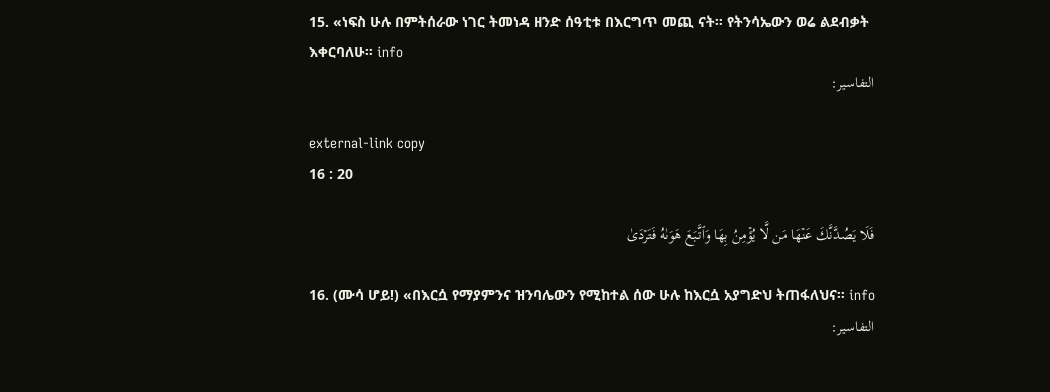15. «ነፍስ ሁሉ በምትሰራው ነገር ትመነዳ ዘንድ ሰዓቲቱ በእርግጥ መጪ ናት። የትንሳኤውን ወሬ ልደብቃት እቀርባለሁ። info
التفاسير:

external-link copy
16 : 20

فَلَا يَصُدَّنَّكَ عَنۡهَا مَن لَّا يُؤۡمِنُ بِهَا وَٱتَّبَعَ هَوَىٰهُ فَتَرۡدَىٰ

16. (ሙሳ ሆይ!) «በእርሷ የማያምንና ዝንባሌውን የሚከተል ሰው ሁሉ ከእርሷ አያግድህ ትጠፋለህና። info
التفاسير: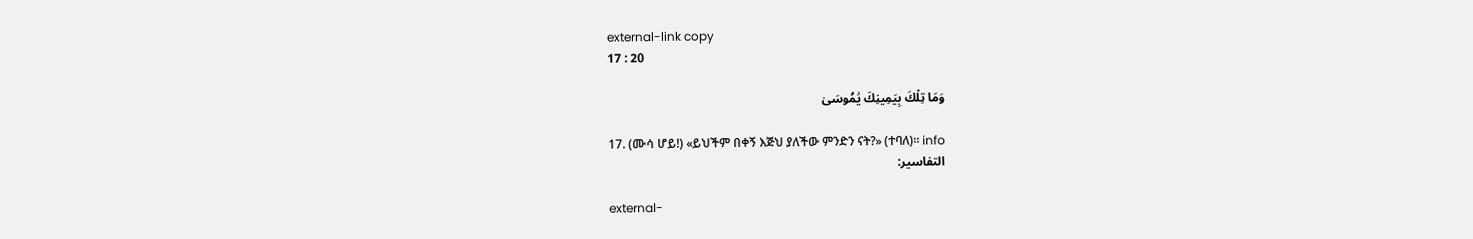external-link copy
17 : 20

وَمَا تِلۡكَ بِيَمِينِكَ يَٰمُوسَىٰ

17. (ሙሳ ሆይ!) «ይህችም በቀኝ እጅህ ያለችው ምንድን ናት?» (ተባለ)። info
التفاسير:

external-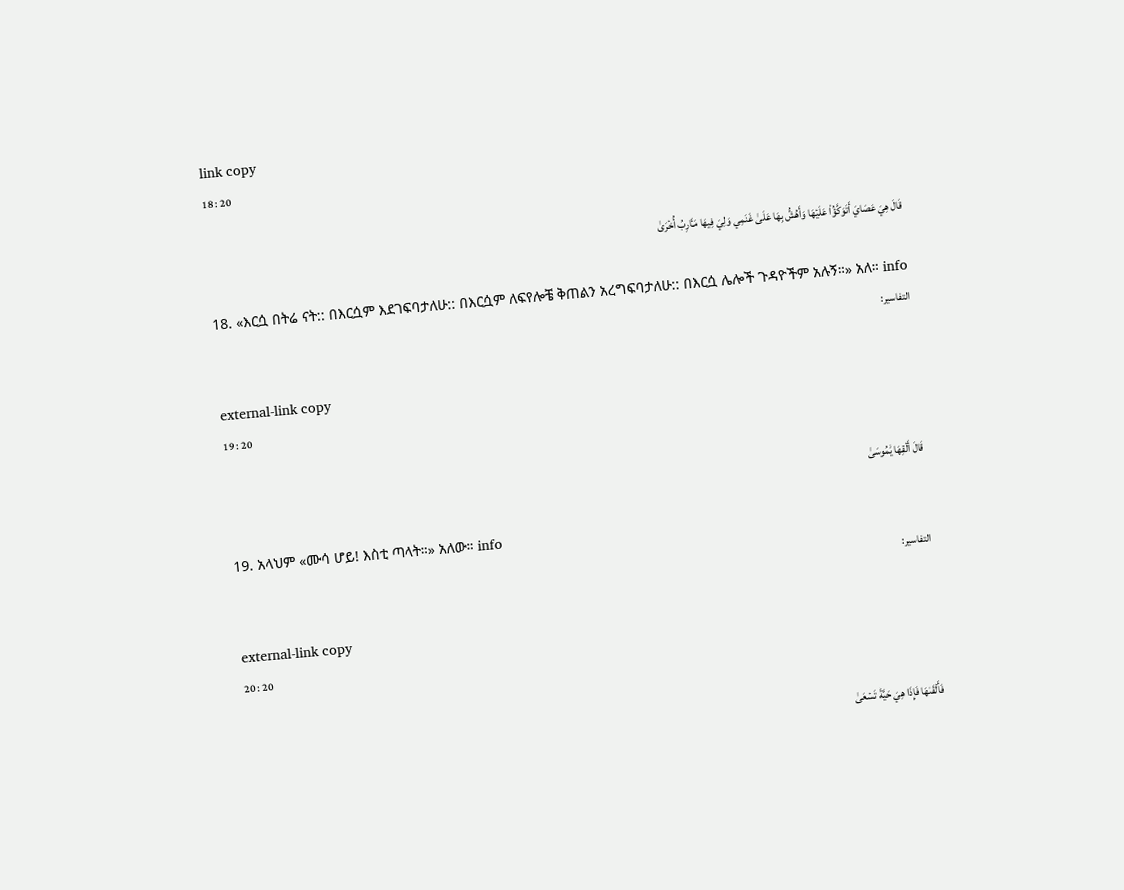link copy
18 : 20

قَالَ هِيَ عَصَايَ أَتَوَكَّؤُاْ عَلَيۡهَا وَأَهُشُّ بِهَا عَلَىٰ غَنَمِي وَلِيَ فِيهَا مَـَٔارِبُ أُخۡرَىٰ

18. «እርሷ በትሬ ናት:: በእርሷም እደገፍባታለሁ:: በእርሷም ለፍየሎቼ ቅጠልን አረግፍባታለሁ:: በእርሷ ሌሎች ጉዳዮችም አሉኝ።» አለ። info
التفاسير:

external-link copy
19 : 20

قَالَ أَلۡقِهَا يَٰمُوسَىٰ

19. አላህም «ሙሳ ሆይ! እስቲ ጣላት።» አለው። info
التفاسير:

external-link copy
20 : 20

فَأَلۡقَىٰهَا فَإِذَا هِيَ حَيَّةٞ تَسۡعَىٰ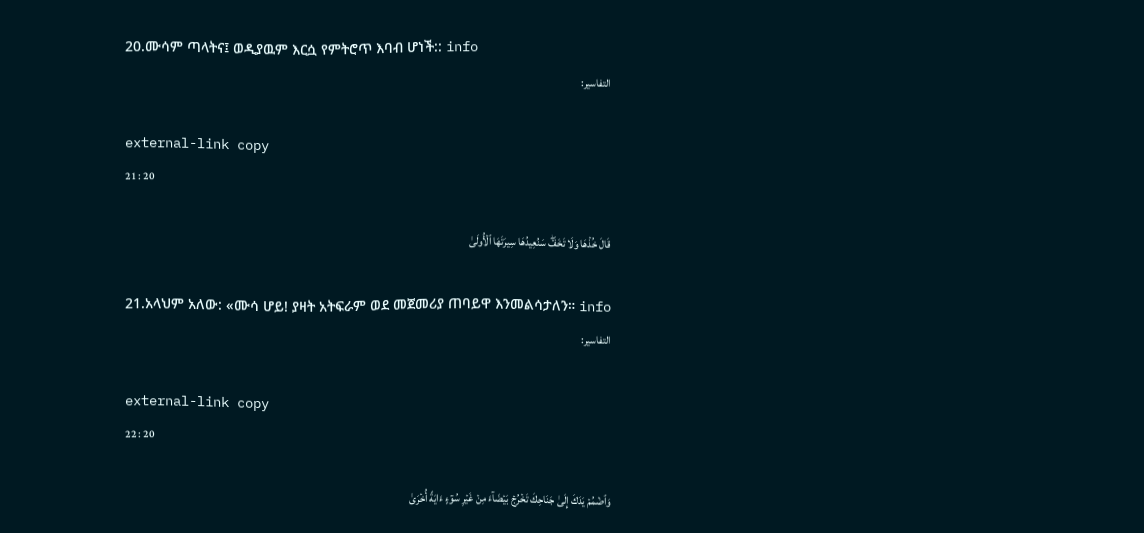20.ሙሳም ጣላትና፤ ወዲያዉም እርሷ የምትሮጥ እባብ ሆነች:: info
التفاسير:

external-link copy
21 : 20

قَالَ خُذۡهَا وَلَا تَخَفۡۖ سَنُعِيدُهَا سِيرَتَهَا ٱلۡأُولَىٰ

21.አላህም አለው: «ሙሳ ሆይ! ያዛት አትፍራም ወደ መጀመሪያ ጠባይዋ እንመልሳታለን። info
التفاسير:

external-link copy
22 : 20

وَٱضۡمُمۡ يَدَكَ إِلَىٰ جَنَاحِكَ تَخۡرُجۡ بَيۡضَآءَ مِنۡ غَيۡرِ سُوٓءٍ ءَايَةً أُخۡرَىٰ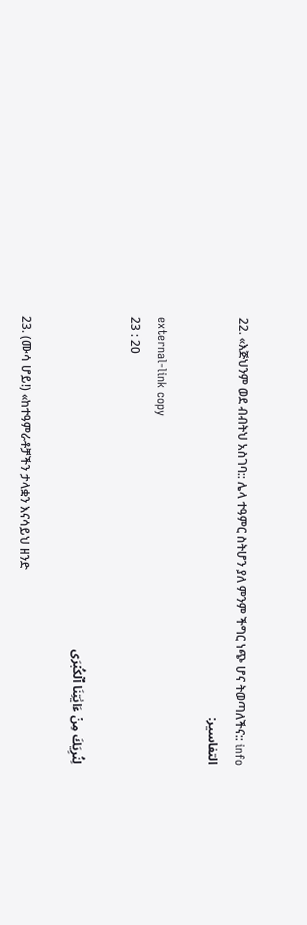22. «እጅህንም ወደ ብብትህ አስገባ:: ሌላ ተዓምር ስትሆን ያለ ምንም ችግር ነጭ ሆና ትወጣለችና:: info
التفاسير:

external-link copy
23 : 20

لِنُرِيَكَ مِنۡ ءَايَٰتِنَا ٱلۡكُبۡرَى

23. (ሙሳ ሆይ!) «ከተዓምራቶቻችን ታላቋን እናሳይህ ዘንድ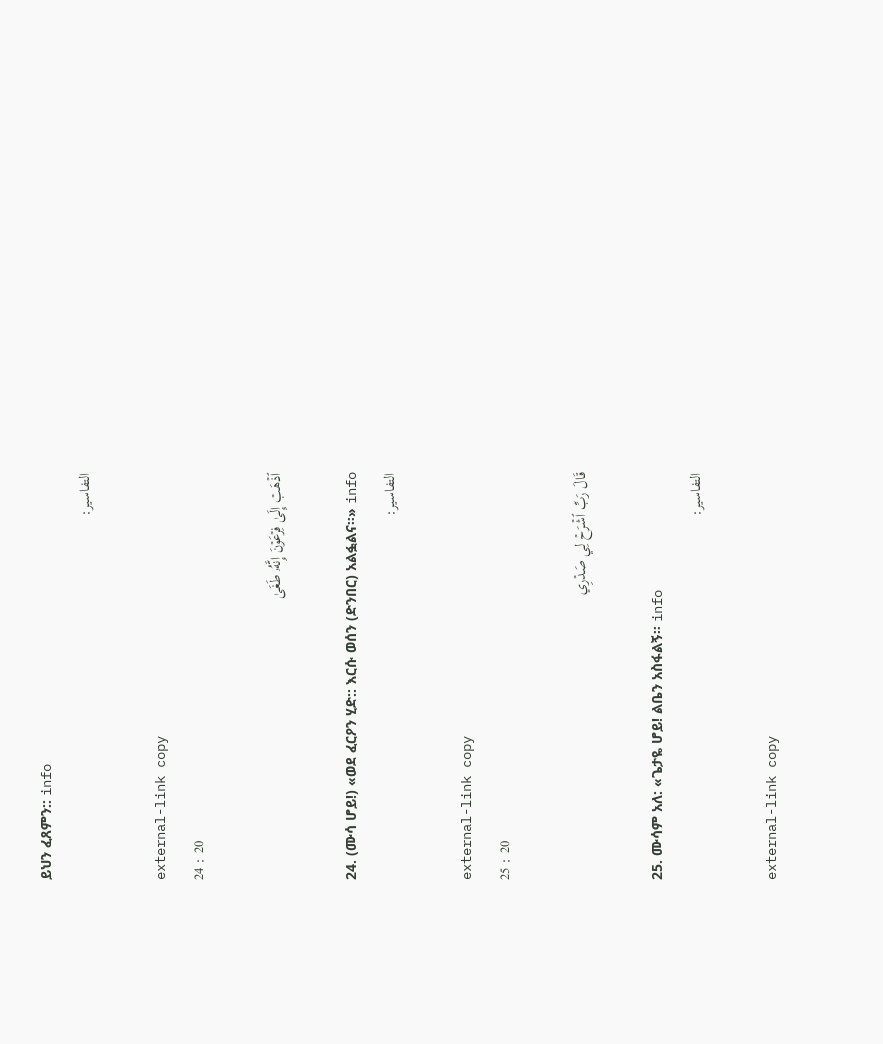ይህን ፈጸምን:: info
التفاسير:

external-link copy
24 : 20

ٱذۡهَبۡ إِلَىٰ فِرۡعَوۡنَ إِنَّهُۥ طَغَىٰ

24. (ሙሳ ሆይ!) «ወደ ፈርዖን ሂድ:: እርሱ ወሰን (ድንበር) አልፏልና።» info
التفاسير:

external-link copy
25 : 20

قَالَ رَبِّ ٱشۡرَحۡ لِي صَدۡرِي

25. ሙሳም አለ: «ጌታዬ ሆይ! ልቤን አስፋልኝ። info
التفاسير:

external-link copy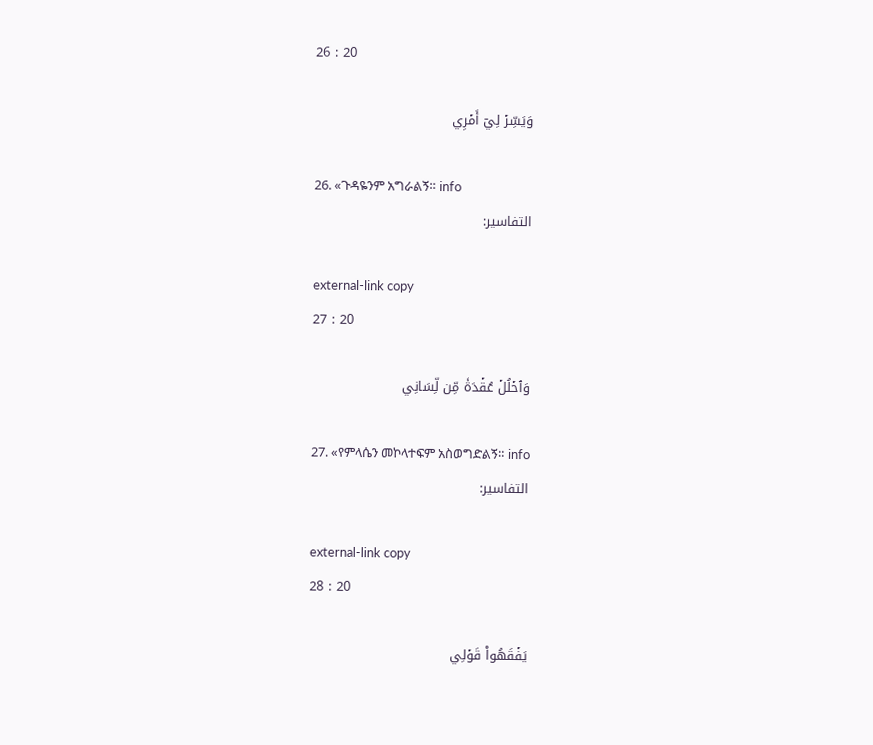26 : 20

وَيَسِّرۡ لِيٓ أَمۡرِي

26. «ጉዳዬንም አግራልኝ። info
التفاسير:

external-link copy
27 : 20

وَٱحۡلُلۡ عُقۡدَةٗ مِّن لِّسَانِي

27. «የምላሴን መኮላተፍም አስወግድልኝ። info
التفاسير:

external-link copy
28 : 20

يَفۡقَهُواْ قَوۡلِي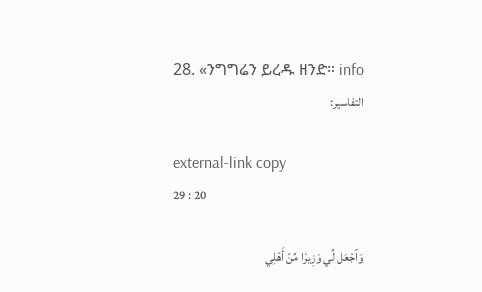28. «ንግግሬን ይረዱ ዘንድ። info
التفاسير:

external-link copy
29 : 20

وَٱجۡعَل لِّي وَزِيرٗا مِّنۡ أَهۡلِي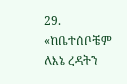29. «ከቤተሰቦቼም ለእኔ ረዳትን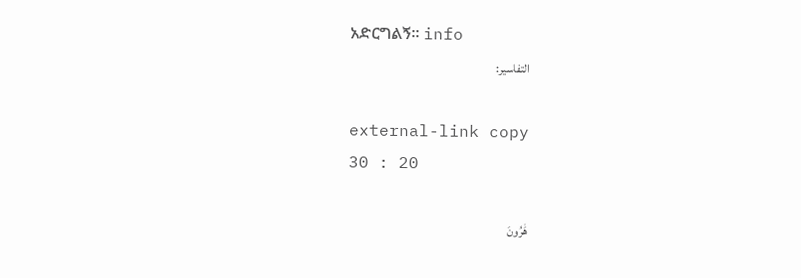አድርግልኝ። info
التفاسير:

external-link copy
30 : 20

هَٰرُونَ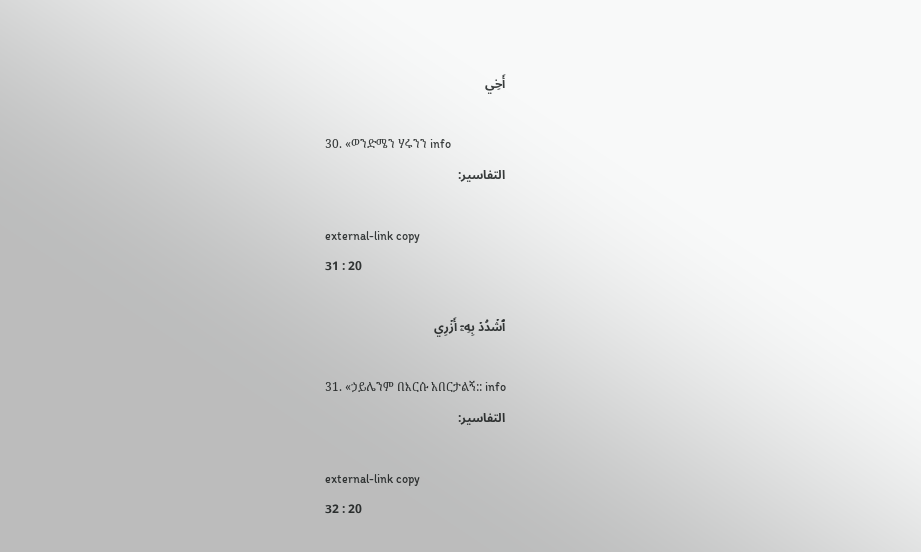أَخِي

30. «ወንድሜን ሃሩንን info
التفاسير:

external-link copy
31 : 20

ٱشۡدُدۡ بِهِۦٓ أَزۡرِي

31. «ኃይሌንም በእርሱ አበርታልኝ:: info
التفاسير:

external-link copy
32 : 20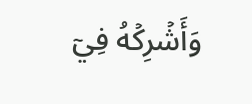وَأَشۡرِكۡهُ فِيٓ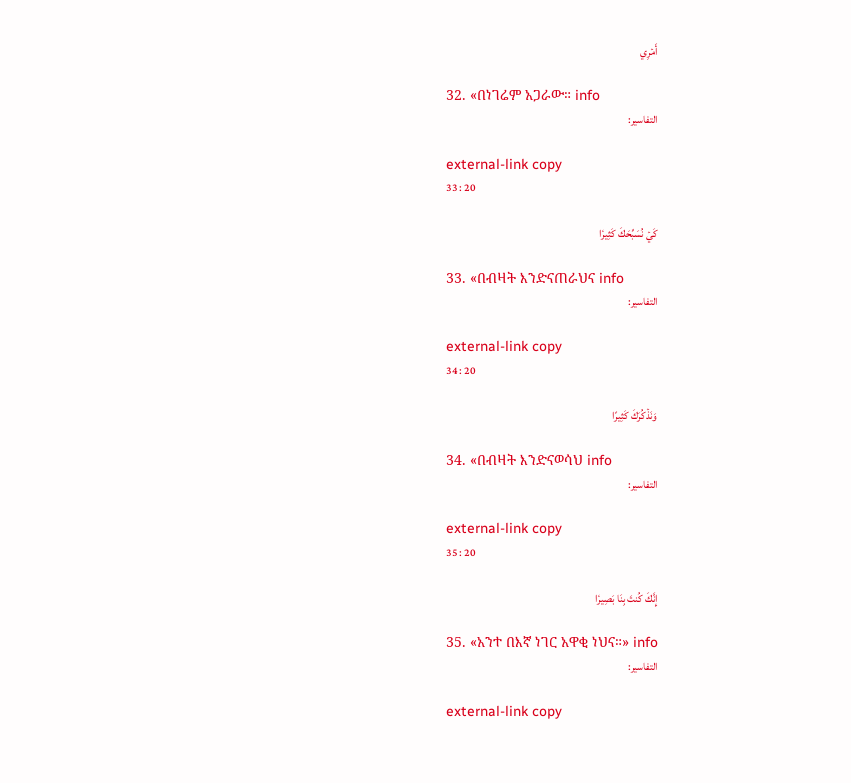أَمۡرِي

32. «በነገሬም አጋራው። info
التفاسير:

external-link copy
33 : 20

كَيۡ نُسَبِّحَكَ كَثِيرٗا

33. «በብዛት እንድናጠራህና info
التفاسير:

external-link copy
34 : 20

وَنَذۡكُرَكَ كَثِيرًا

34. «በብዛት እንድናወሳህ info
التفاسير:

external-link copy
35 : 20

إِنَّكَ كُنتَ بِنَا بَصِيرٗا

35. «አንተ በእኛ ነገር አዋቂ ነህና።» info
التفاسير:

external-link copy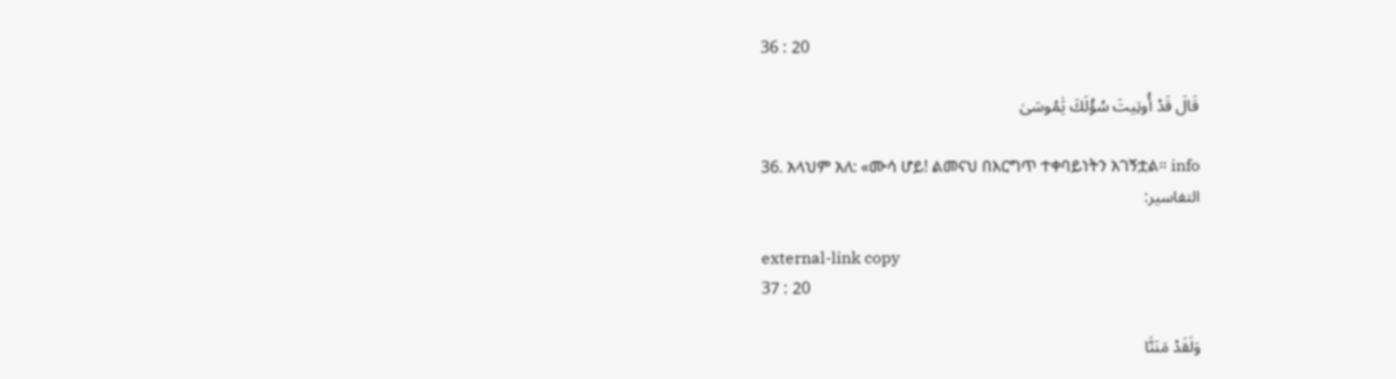36 : 20

قَالَ قَدۡ أُوتِيتَ سُؤۡلَكَ يَٰمُوسَىٰ

36. አላህም አለ: «ሙሳ ሆይ! ልመናህ በእርግጥ ተቀባይነትን አገኝቷል። info
التفاسير:

external-link copy
37 : 20

وَلَقَدۡ مَنَنَّا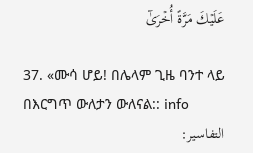عَلَيۡكَ مَرَّةً أُخۡرَىٰٓ

37. «ሙሳ ሆይ! በሌላም ጊዜ ባንተ ላይ በእርግጥ ውለታን ውለናል:: info
التفاسير: